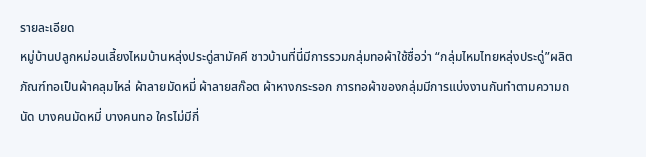รายละเอียด
หมู่บ้านปลูกหม่อนเลี้ยงไหมบ้านหลุ่งประดู่สามัคคี ชาวบ้านที่นี่มีการรวมกลุ่มทอผ้าใช้ชื่อว่า “กลุ่มไหมไทยหลุ่งประดู่”ผลิตภัณฑ์ทอเป็นผ้าคลุมไหล่ ผ้าลายมัดหมี่ ผ้าลายสก๊อต ผ้าหางกระรอก การทอผ้าของกลุ่มมีการแบ่งงานกันทำตามความถนัด บางคนมัดหมี่ บางคนทอ ใครไม่มีกี่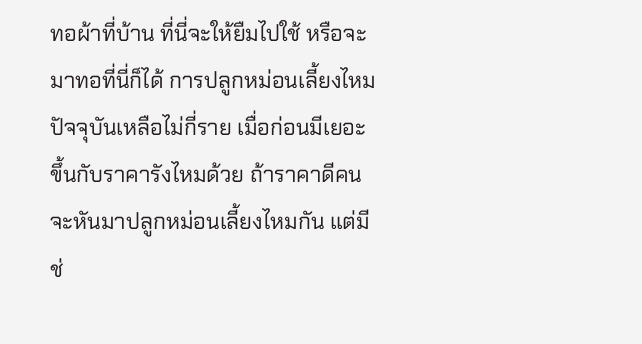ทอผ้าที่บ้าน ที่นี่จะให้ยืมไปใช้ หรือจะมาทอที่นี่ก็ได้ การปลูกหม่อนเลี้ยงไหม ปัจจุบันเหลือไม่กี่ราย เมื่อก่อนมีเยอะ ขึ้นกับราคารังไหมด้วย ถ้าราคาดีคนจะหันมาปลูกหม่อนเลี้ยงไหมกัน แต่มีช่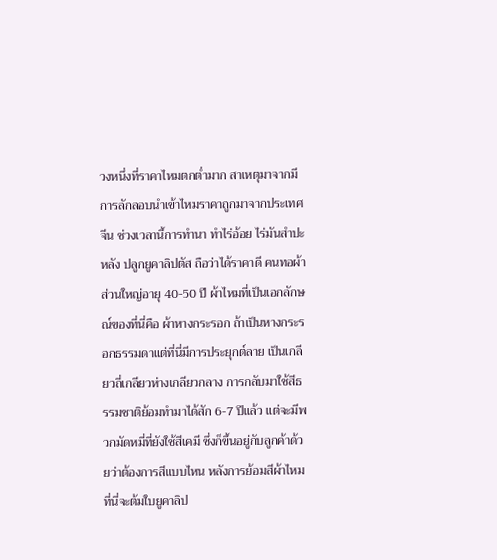วงหนึ่งที่ราคาไหมตกต่ำมาก สาเหตุมาจากมีการลักลอบนำเข้าไหมราคาถูกมาจากประเทศจีน ช่วงเวลานี้การทำนา ทำไร่อ้อย ไร่มันสำปะหลัง ปลูกยูคาลิปตัส ถือว่าได้ราคาดี คนทอผ้าส่วนใหญ่อายุ 40-50 ปี ผ้าไหมที่เป็นเอกลักษณ์ของที่นี่คือ ผ้าหางกระรอก ถ้าเป็นหางกระรอกธรรมดาแต่ที่นี่มีการประยุกต์ลาย เป็นเกลียวถี่เกลียวห่างเกลียวกลาง การกลับมาใช้สีธรรมชาติย้อมทำมาได้สัก 6-7 ปีแล้ว แต่จะมีพวกมัดหมี่ที่ยังใช้สีเคมี ซึ่งก็ขึ้นอยู่กับลูกค้าด้วยว่าต้องการสีแบบไหน หลังการย้อมสีผ้าไหม ที่นี่จะต้มใบยูคาลิป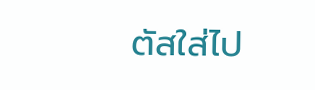ตัสใส่ไป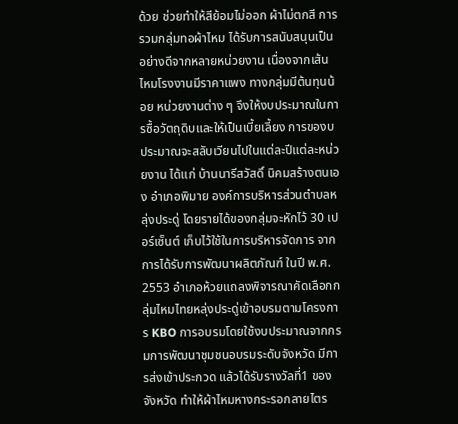ด้วย ช่วยทำให้สีย้อมไม่ออก ผ้าไม่ตกสี การรวมกลุ่มทอผ้าไหม ได้รับการสนับสนุนเป็นอย่างดีจากหลายหน่วยงาน เนื่องจากเส้นไหมโรงงานมีราคาแพง ทางกลุ่มมีต้นทุนน้อย หน่วยงานต่าง ๆ จึงให้งบประมาณในการซื้อวัตถุดิบและให้เป็นเบี้ยเลี้ยง การของบประมาณจะสลับเวียนไปในแต่ละปีแต่ละหน่วยงาน ได้แก่ บ้านนารีสวัสดิ์ นิคมสร้างตนเอง อำเภอพิมาย องค์การบริหารส่วนตำบลหลุ่งประดู่ โดยรายได้ของกลุ่มจะหักไว้ 30 เปอร์เซ็นต์ เก็บไว้ใช้ในการบริหารจัดการ จากการได้รับการพัฒนาผลิตภัณฑ์ ในปี พ.ศ. 2553 อำเภอห้วยแถลงพิจารณาคัดเลือกกลุ่มไหมไทยหลุ่งประดู่เข้าอบรมตามโครงการ KBO การอบรมโดยใช้งบประมาณจากกรมการพัฒนาชุมชนอบรมระดับจังหวัด มีการส่งเข้าประกวด แล้วได้รับรางวัลที่1 ของจังหวัด ทำให้ผ้าไหมหางกระรอกลายไตร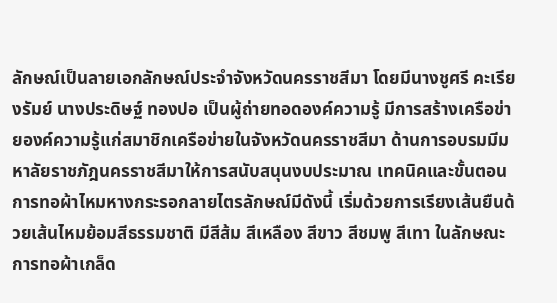ลักษณ์เป็นลายเอกลักษณ์ประจำจังหวัดนครราชสีมา โดยมีนางชูศรี คะเรียงรัมย์ นางประดิษฐ์ ทองปอ เป็นผู้ถ่ายทอดองค์ความรู้ มีการสร้างเครือข่ายองค์ความรู้แก่สมาชิกเครือข่ายในจังหวัดนครราชสีมา ด้านการอบรมมีมหาลัยราชภัฎนครราชสีมาให้การสนับสนุนงบประมาณ เทคนิคและขั้นตอนการทอผ้าไหมหางกระรอกลายไตรลักษณ์มีดังนี้ เริ่มด้วยการเรียงเส้นยืนด้วยเส้นไหมย้อมสีธรรมชาติ มีสีส้ม สีเหลือง สีขาว สีชมพู สีเทา ในลักษณะการทอผ้าเกล็ด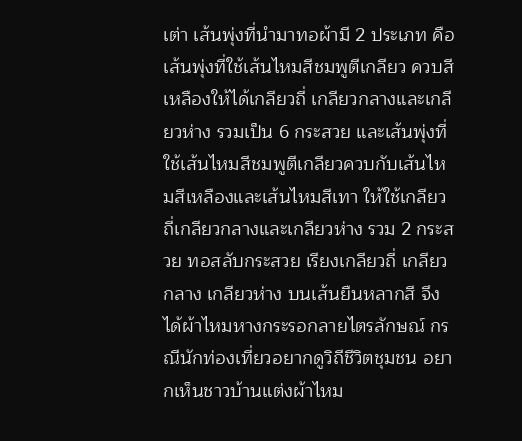เต่า เส้นพุ่งที่นำมาทอผ้ามี 2 ประเภท คือ เส้นพุ่งที่ใช้เส้นไหมสีชมพูตีเกลียว ควบสีเหลืองให้ได้เกลียวถี่ เกลียวกลางและเกลียวห่าง รวมเป็น 6 กระสวย และเส้นพุ่งที่ใช้เส้นไหมสีชมพูตีเกลียวควบกับเส้นไหมสีเหลืองและเส้นไหมสีเทา ให้ใช้เกลียวถี่เกลียวกลางและเกลียวห่าง รวม 2 กระสวย ทอสลับกระสวย เรียงเกลียวถี่ เกลียวกลาง เกลียวห่าง บนเส้นยืนหลากสี จึงได้ผ้าไหมหางกระรอกลายไตรลักษณ์ กรณีนักท่องเที่ยวอยากดูวิถีชีวิตชุมชน อยากเห็นชาวบ้านแต่งผ้าไหม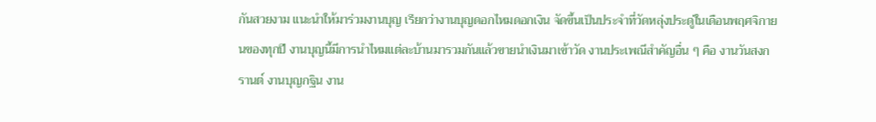กันสวยงาม แนะนำให้มาร่วมงานบุญ เรียกว่างานบุญดอกไหมดอกเงิน จัดขึ้นเป็นประจำที่วัดหลุ่งประดู่ในเดือนพฤศจิกายนของทุกปี งานบุญนี้มีการนำไหมแต่ละบ้านมารวมกันแล้วขายนำเงินมาเข้าวัด งานประเพณีสำคัญอื่น ๆ คือ งานวันสงกรานต์ งานบุญกฐิน งาน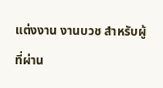แต่งงาน งานบวช สำหรับผู้ที่ผ่าน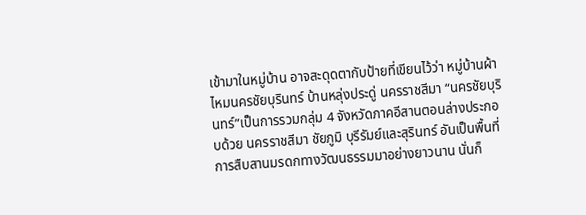เข้ามาในหมู่บ้าน อาจสะดุดตากับป้ายที่เขียนไว้ว่า หมู่บ้านผ้าไหมนครชัยบุรินทร์ บ้านหลุ่งประดู่ นครราชสีมา “นครชัยบุรินทร์”เป็นการรวมกลุ่ม 4 จังหวัดภาคอีสานตอนล่างประกอบด้วย นครราชสีมา ชัยภูมิ บุรีรัมย์และสุรินทร์ อันเป็นพื้นที่การสืบสานมรดกทางวัฒนธรรมมาอย่างยาวนาน นั่นก็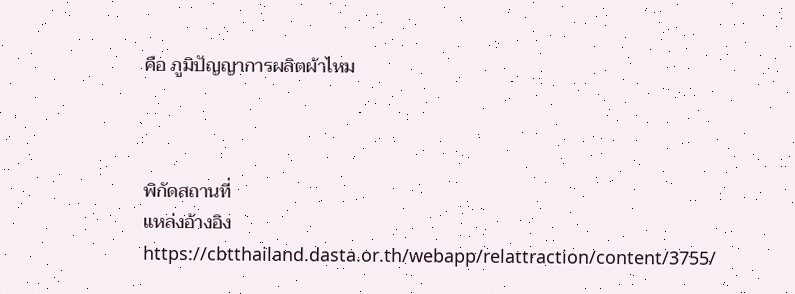คือ ภูมิปัญญาการผลิตผ้าไหม



พิกัดสถานที่
แหล่งอ้างอิง
https://cbtthailand.dasta.or.th/webapp/relattraction/content/3755/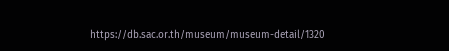https://db.sac.or.th/museum/museum-detail/1320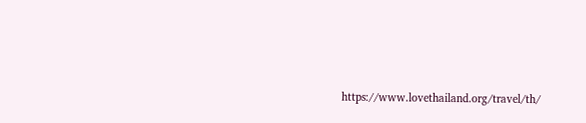https://www.lovethailand.org/travel/th/